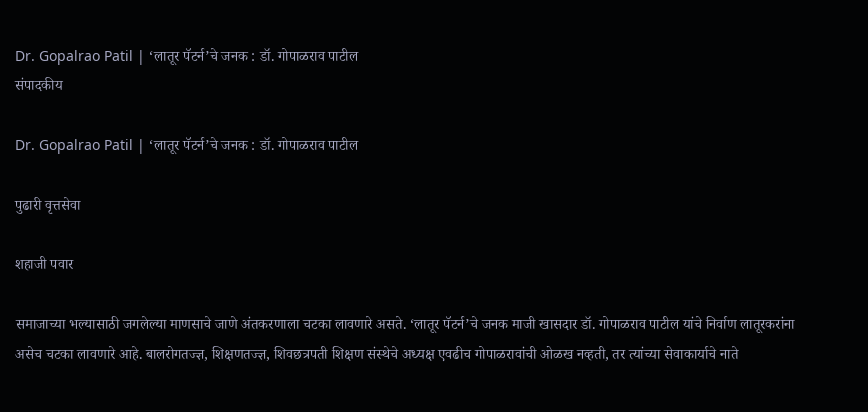Dr. Gopalrao Patil | ‘लातूर पॅटर्न’चे जनक : डॉ. गोपाळराव पाटील
संपादकीय

Dr. Gopalrao Patil | ‘लातूर पॅटर्न’चे जनक : डॉ. गोपाळराव पाटील

पुढारी वृत्तसेवा

शहाजी पवार

समाजाच्या भल्यासाठी जगलेल्या माणसाचे जाणे अंतकरणाला चटका लावणारे असते. ‘लातूर पॅटर्न’चे जनक माजी खासदार डॉ. गोपाळराव पाटील यांचे निर्वाण लातूरकरांना असेच चटका लावणारे आहे. बालरोगतज्ज्ञ, शिक्षणतज्ज्ञ, शिवछत्रपती शिक्षण संस्थेचे अध्यक्ष एवढीच गोपाळरावांची ओळख नव्हती, तर त्यांच्या सेवाकार्याचे नाते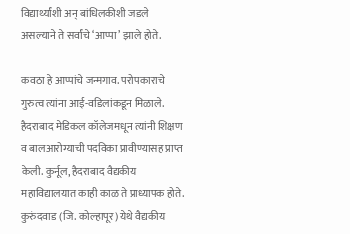विद्यार्थ्यांशी अन् बांधिलकीशी जडले असल्याने ते सर्वांचे ‘आप्पा’ झाले होते.

कवठा हे आप्पांचे जन्मगाव. परोपकाराचे गुरुत्व त्यांना आई-वडिलांकडून मिळाले. हैदराबाद मेडिकल कॉलेजमधून त्यांनी शिक्षण व बालआरोग्याची पदविका प्रावीण्यासह प्राप्त केली. कुर्नूल, हैदराबाद वैद्यकीय महाविद्यालयात काही काळ ते प्राध्यापक होते. कुरुंदवाड (जि. कोल्हापूर) येथे वैद्यकीय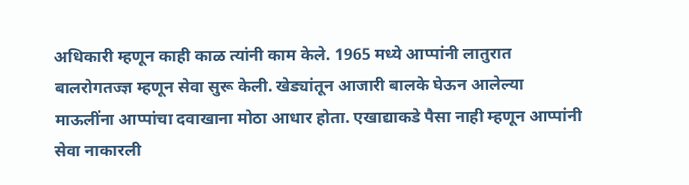अधिकारी म्हणून काही काळ त्यांनी काम केले. 1965 मध्ये आप्पांनी लातुरात बालरोगतज्ज्ञ म्हणून सेवा सुरू केली. खेड्यांतून आजारी बालके घेऊन आलेल्या माऊलींना आप्पांचा दवाखाना मोठा आधार होता. एखाद्याकडे पैसा नाही म्हणून आप्पांनी सेवा नाकारली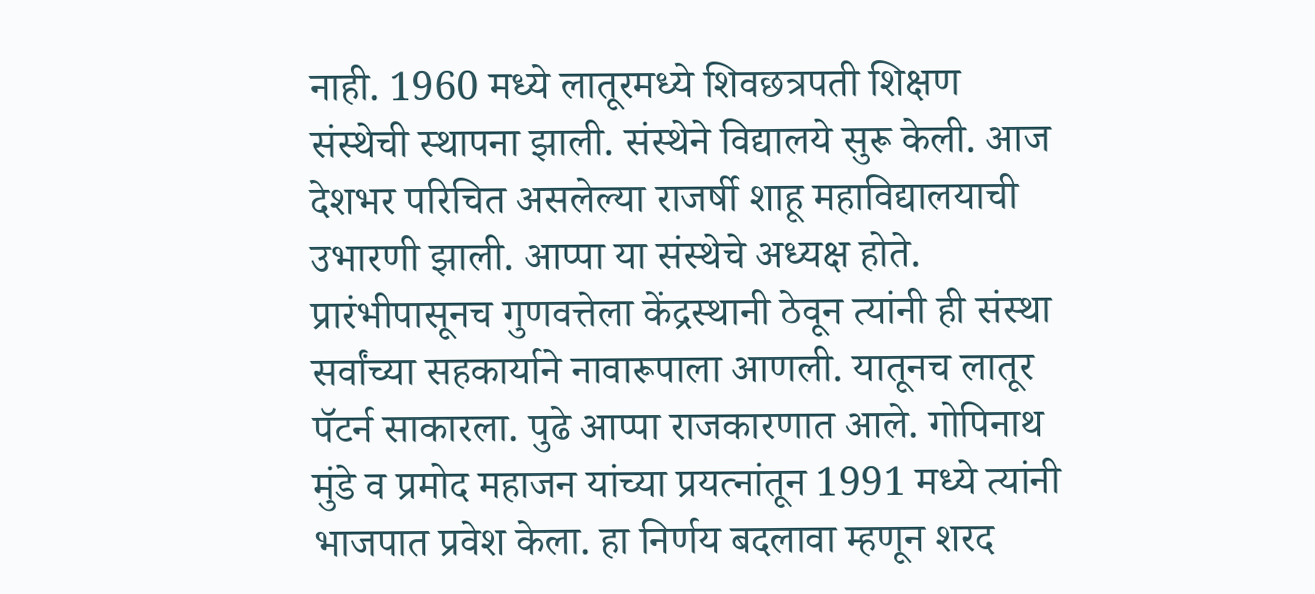नाही. 1960 मध्ये लातूरमध्ये शिवछत्रपती शिक्षण संस्थेची स्थापना झाली. संस्थेने विद्यालये सुरू केली. आज देशभर परिचित असलेल्या राजर्षी शाहू महाविद्यालयाची उभारणी झाली. आप्पा या संस्थेचे अध्यक्ष होते. प्रारंभीपासूनच गुणवत्तेला केंद्रस्थानी ठेवून त्यांनी ही संस्था सर्वांच्या सहकार्याने नावारूपाला आणली. यातूनच लातूर पॅटर्न साकारला. पुढे आप्पा राजकारणात आले. गोपिनाथ मुंडे व प्रमोद महाजन यांच्या प्रयत्नांतून 1991 मध्ये त्यांनी भाजपात प्रवेश केला. हा निर्णय बदलावा म्हणून शरद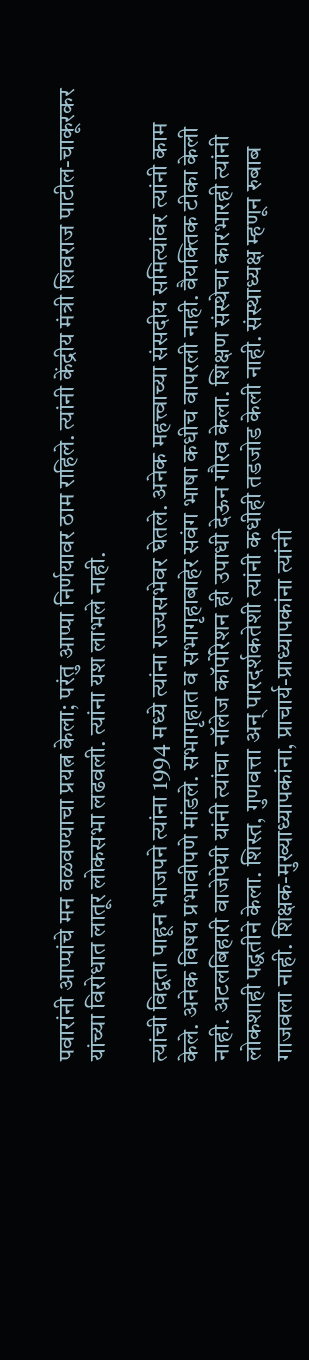पवारांनी आप्पांचे मन वळवण्याचा प्रयत्न केला; परंतु आप्पा निर्णयावर ठाम राहिले. त्यांनी केंद्रीय मंत्री शिवराज पाटील-चाकूरकर यांच्या विरोधात लातूर लोकसभा लढवली. त्यांना यश लाभले नाही.

त्यांची विद्वता पाहून भाजपने त्यांना 1994 मध्ये त्यांना राज्यसभेवर घेतले. अनेक महत्त्वाच्या संसदीय समित्यांवर त्यांनी काम केले. अनेक विषय प्रभावीपणे मांडले. सभागृहात व सभागृहाबाहेर सवंग भाषा कधीच वापरली नाही. वैयक्तिक टीका केली नाही. अटलबिहारी वाजेपेयी यांनी त्यांचा नॉलेज कॉर्पोरेशन ही उपाधी देऊन गौरव केला. शिक्षण संस्थेचा कारभारही त्यांनी लोकशाही पद्धतीने केला. शिस्त, गुणवत्ता अन् पारदर्शकतेशी त्यांनी कधीही तडजोड केली नाही. संस्थाध्यक्ष म्हणून रुबाब गाजवला नाही. शिक्षक-मुख्याध्यापकांना, प्राचार्य-प्राध्यापकांना त्यांनी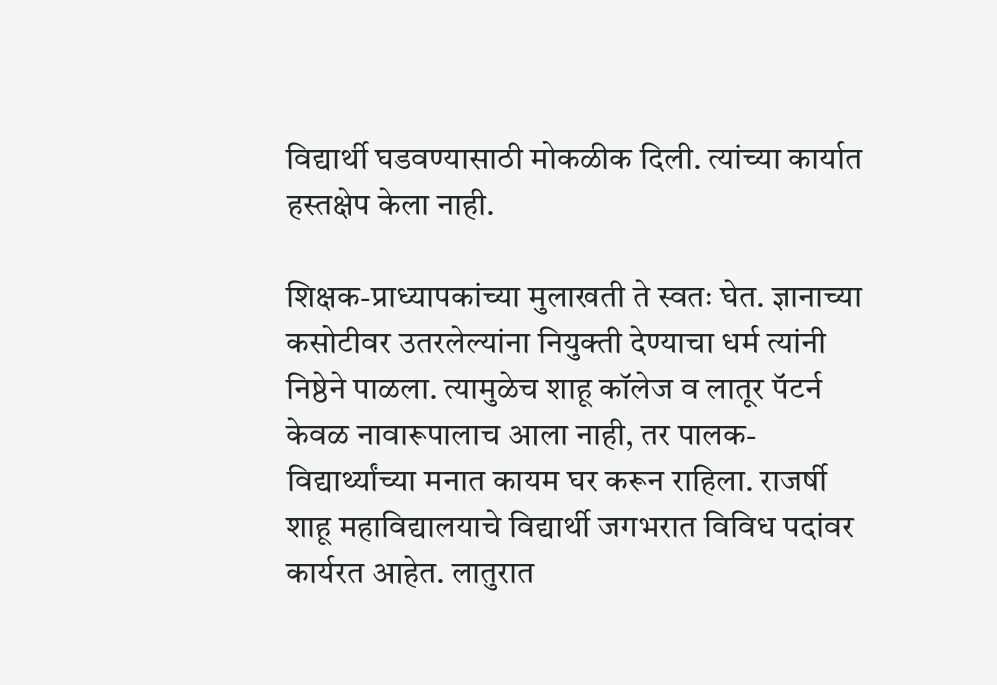विद्यार्थी घडवण्यासाठी मोकळीक दिली. त्यांच्या कार्यात हस्तक्षेप केला नाही.

शिक्षक-प्राध्यापकांच्या मुलाखती ते स्वतः घेत. ज्ञानाच्या कसोटीवर उतरलेल्यांना नियुक्ती देण्याचा धर्म त्यांनी निष्ठेने पाळला. त्यामुळेच शाहू कॉलेज व लातूर पॅटर्न केवळ नावारूपालाच आला नाही, तर पालक-विद्यार्थ्यांच्या मनात कायम घर करून राहिला. राजर्षी शाहू महाविद्यालयाचे विद्यार्थी जगभरात विविध पदांवर कार्यरत आहेत. लातुरात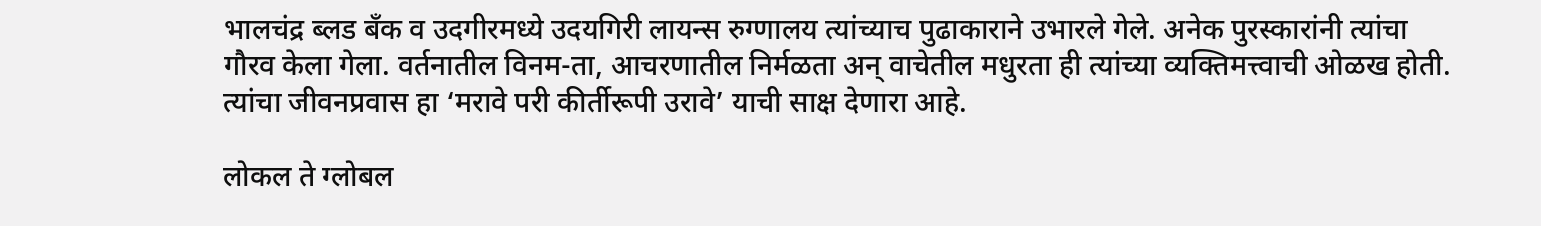भालचंद्र ब्लड बँक व उदगीरमध्ये उदयगिरी लायन्स रुग्णालय त्यांच्याच पुढाकाराने उभारले गेले. अनेक पुरस्कारांनी त्यांचा गौरव केला गेला. वर्तनातील विनम-ता, आचरणातील निर्मळता अन् वाचेतील मधुरता ही त्यांच्या व्यक्तिमत्त्वाची ओळख होती. त्यांचा जीवनप्रवास हा ‘मरावे परी कीर्तीरूपी उरावे’ याची साक्ष देणारा आहे.

लोकल ते ग्लोबल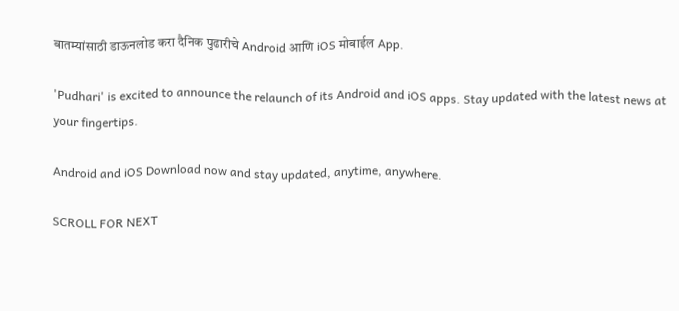बातम्यांसाठी डाऊनलोड करा दैनिक पुढारीचे Android आणि iOS मोबाईल App.

'Pudhari' is excited to announce the relaunch of its Android and iOS apps. Stay updated with the latest news at your fingertips.

Android and iOS Download now and stay updated, anytime, anywhere.

SCROLL FOR NEXT